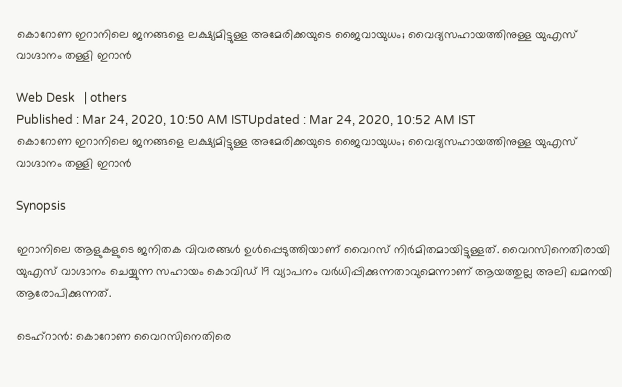കൊറോണ ഇറാനിലെ ജനങ്ങളെ ലക്ഷ്യമിട്ടുള്ള അമേരിക്കയുടെ ജൈവായുധം; വൈദ്യസഹായത്തിനുള്ള യുഎസ് വാഗ്ദാനം തള്ളി ഇറാന്‍

Web Desk   | others
Published : Mar 24, 2020, 10:50 AM ISTUpdated : Mar 24, 2020, 10:52 AM IST
കൊറോണ ഇറാനിലെ ജനങ്ങളെ ലക്ഷ്യമിട്ടുള്ള അമേരിക്കയുടെ ജൈവായുധം; വൈദ്യസഹായത്തിനുള്ള യുഎസ് വാഗ്ദാനം തള്ളി ഇറാന്‍

Synopsis

ഇറാനിലെ ആളുകളുടെ ജനിതക വിവരങ്ങള്‍ ഉള്‍പ്പെടുത്തിയാണ് വൈറസ് നിര്‍മിതമായിട്ടുള്ളത്. വൈറസിനെതിരായി യുഎസ് വാഗ്ദാനം ചെയ്യുന്ന സഹായം കൊവിഡ് 19 വ്യാപനം വര്‍ധിപ്പിക്കുന്നതാവുമെന്നാണ് ആയത്തുല്ല അലി ഖമനയി ആരോപിക്കുന്നത്.

ടെഹ്റാന്‍: കൊറോണ വൈറസിനെതിരെ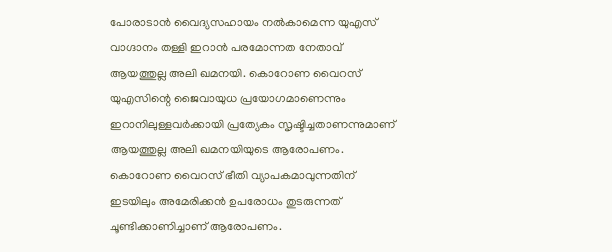പോരാടാന്‍ വൈദ്യസഹായം നല്‍കാമെന്ന യുഎസ് വാഗ്ദാനം തള്ളി ഇറാന്‍ പരമോന്നത നേതാവ് ആയത്തുല്ല അലി ഖമനയി. കൊറോണ വൈറസ് യുഎസിന്റെ ജൈവായുധ പ്രയോഗമാണെന്നും ഇറാനിലുള്ളവർക്കായി പ്രത്യേകം സൃഷ്ടിച്ചതാണന്നുമാണ് ആയത്തുല്ല അലി ഖമനയിയുടെ ആരോപണം. കൊറോണ വൈറസ് ഭീതി വ്യാപകമാവുന്നതിന് ഇടയിലും അമേരിക്കന്‍ ഉപരോധം തുടരുന്നത് ചൂണ്ടിക്കാണിച്ചാണ് ആരോപണം.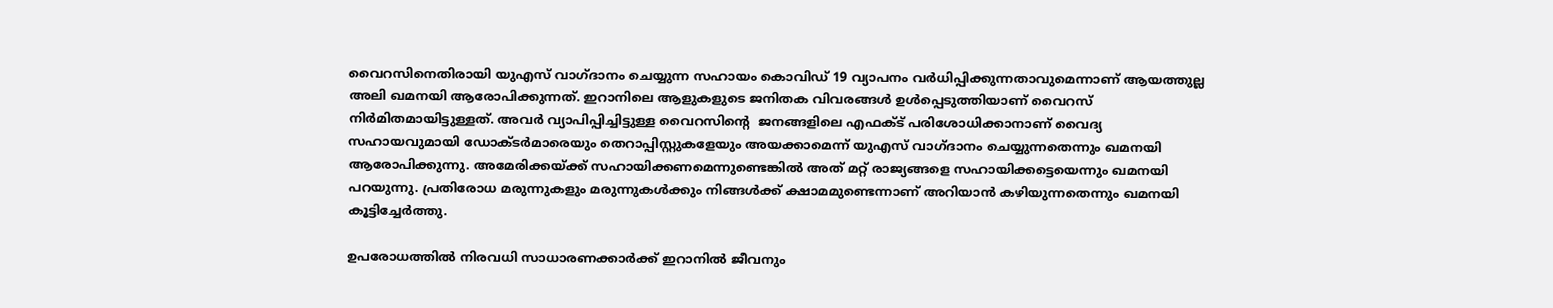വൈറസിനെതിരായി യുഎസ് വാഗ്ദാനം ചെയ്യുന്ന സഹായം കൊവിഡ് 19 വ്യാപനം വര്‍ധിപ്പിക്കുന്നതാവുമെന്നാണ് ആയത്തുല്ല അലി ഖമനയി ആരോപിക്കുന്നത്. ഇറാനിലെ ആളുകളുടെ ജനിതക വിവരങ്ങള്‍ ഉള്‍പ്പെടുത്തിയാണ് വൈറസ് നിര്‍മിതമായിട്ടുള്ളത്. അവര്‍ വ്യാപിപ്പിച്ചിട്ടുള്ള വൈറസിന്‍റെ  ജനങ്ങളിലെ എഫക്ട് പരിശോധിക്കാനാണ് വൈദ്യ സഹായവുമായി ഡോക്ടര്‍മാരെയും തെറാപ്പിസ്റ്റുകളേയും അയക്കാമെന്ന് യുഎസ് വാഗ്ദാനം ചെയ്യുന്നതെന്നും ഖമനയി ആരോപിക്കുന്നു. അമേരിക്കയ്ക്ക് സഹായിക്കണമെന്നുണ്ടെങ്കില്‍ അത് മറ്റ് രാജ്യങ്ങളെ സഹായിക്കട്ടെയെന്നും ഖമനയി പറയുന്നു. പ്രതിരോധ മരുന്നുകളും മരുന്നുകള്‍ക്കും നിങ്ങള്‍ക്ക് ക്ഷാമമുണ്ടെന്നാണ് അറിയാന്‍ കഴിയുന്നതെന്നും ഖമനയി കൂട്ടിച്ചേര്‍ത്തു.

ഉപരോധത്തിൽ നിരവധി സാധാരണക്കാർക്ക് ഇറാനിൽ ജീവനും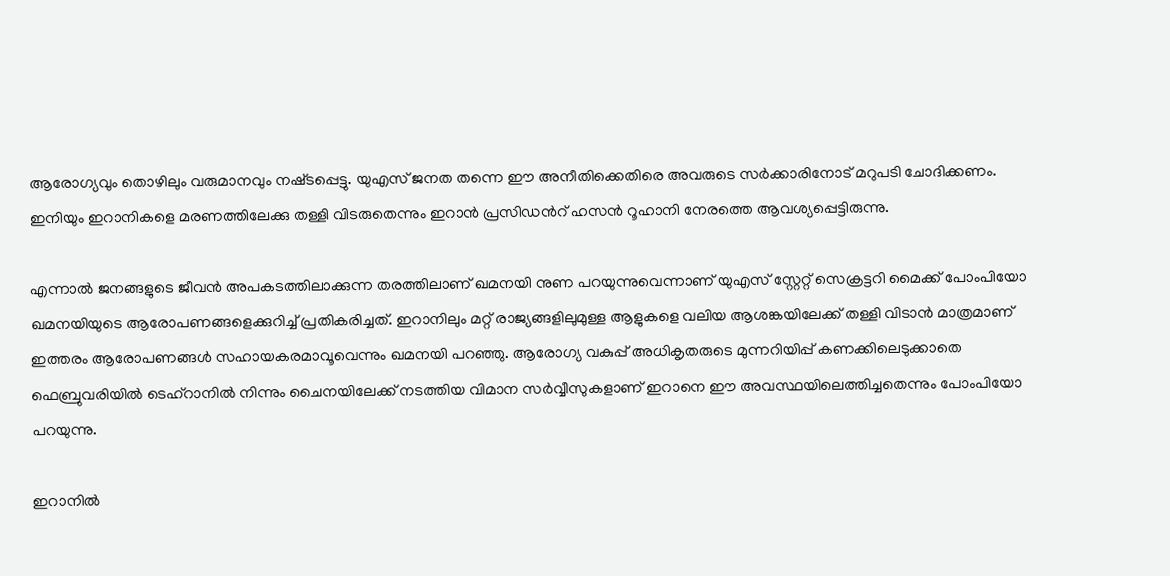ആരോഗ്യവും തൊഴിലും വരുമാനവും നഷ്‌ടപ്പെട്ടു. യുഎസ് ജനത തന്നെ ഈ അനീതിക്കെതിരെ അവരുടെ സർക്കാരിനോട് മറുപടി ചോദിക്കണം. ഇനിയും ഇറാനികളെ മരണത്തിലേക്കു തള്ളി വിടരുതെന്നും ഇറാന്‍ പ്രസിഡന്‍റ് ഹസൻ റൂഹാനി നേരത്തെ ആവശ്യപ്പെട്ടിരുന്നു.

എന്നാല്‍ ജനങ്ങളുടെ ജീവന്‍ അപകടത്തിലാക്കുന്ന തരത്തിലാണ് ഖമനയി നുണ പറയുന്നുവെന്നാണ് യുഎസ് സ്റ്റേറ്റ് സെക്രട്ടറി മൈക്ക് പോംപിയോ ഖമനയിയുടെ ആരോപണങ്ങളെക്കുറിച്ച് പ്രതികരിച്ചത്. ഇറാനിലും മറ്റ് രാജ്യങ്ങളിലുമുള്ള ആളുകളെ വലിയ ആശങ്കയിലേക്ക് തള്ളി വിടാന്‍ മാത്രമാണ് ഇത്തരം ആരോപണങ്ങള്‍ സഹായകരമാവൂവെന്നും ഖമനയി പറഞ്ഞു. ആരോഗ്യ വകുപ്പ് അധികൃതരുടെ മുന്നറിയിപ്പ് കണക്കിലെടുക്കാതെ ഫെബ്രുവരിയില്‍ ടെഹ്റാനില്‍ നിന്നും ചൈനയിലേക്ക് നടത്തിയ വിമാന സര്‍വ്വീസുകളാണ് ഇറാനെ ഈ അവസ്ഥയിലെത്തിച്ചതെന്നും പോംപിയോ പറയുന്നു.

ഇറാനിൽ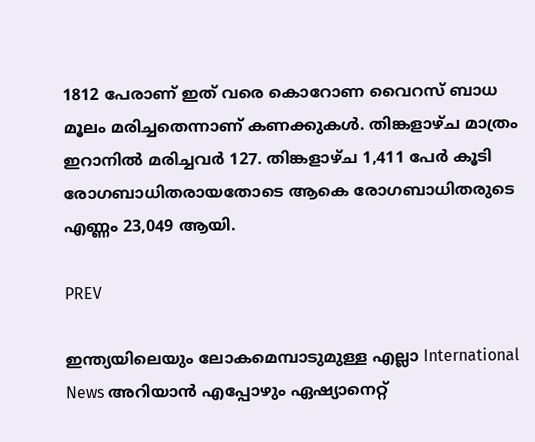1812 പേരാണ് ഇത് വരെ കൊറോണ വൈറസ് ബാധ മൂലം മരിച്ചതെന്നാണ് കണക്കുകള്‍. തിങ്കളാഴ്ച മാത്രം ഇറാനില്‍ മരിച്ചവർ 127. തിങ്കളാഴ്ച 1,411 പേർ കൂടി രോഗബാധിതരായതോടെ ആകെ രോഗബാധിതരുടെ എണ്ണം 23,049 ആയി.

PREV

ഇന്ത്യയിലെയും ലോകമെമ്പാടുമുള്ള എല്ലാ International News അറിയാൻ എപ്പോഴും ഏഷ്യാനെറ്റ്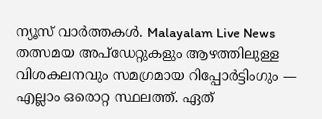ന്യൂസ് വാർത്തകൾ. Malayalam Live News  തത്സമയ അപ്‌ഡേറ്റുകളും ആഴത്തിലുള്ള വിശകലനവും സമഗ്രമായ റിപ്പോർട്ടിംഗും — എല്ലാം ഒരൊറ്റ സ്ഥലത്ത്. ഏത്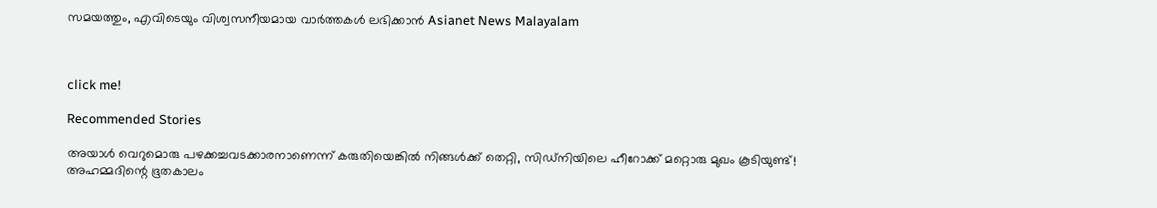സമയത്തും, എവിടെയും വിശ്വസനീയമായ വാർത്തകൾ ലഭിക്കാൻ Asianet News Malayalam



click me!

Recommended Stories

അയാൾ വെറുമൊരു പഴക്കച്ചവടക്കാരനാണെന്ന് കരുതിയെങ്കിൽ നിങ്ങൾക്ക് തെറ്റി, സിഡ്നിയിലെ ഹീറോക്ക് മറ്റൊരു മുഖം കൂടിയുണ്ട്! അഹമ്മദിന്റെ ഭൂതകാലം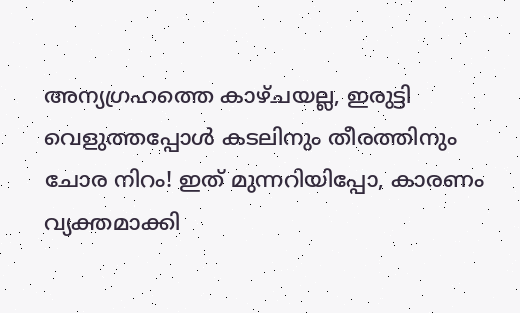അന്യഗ്രഹത്തെ കാഴ്ചയല്ല, ഇരുട്ടി വെളുത്തപ്പോൾ കടലിനും തീരത്തിനും ചോര നിറം! ഇത് മുന്നറിയിപ്പോ, കാരണം വ്യക്തമാക്കി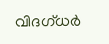വിദഗ്ധർ